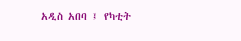አዲስ አበባ ፤ የካቲት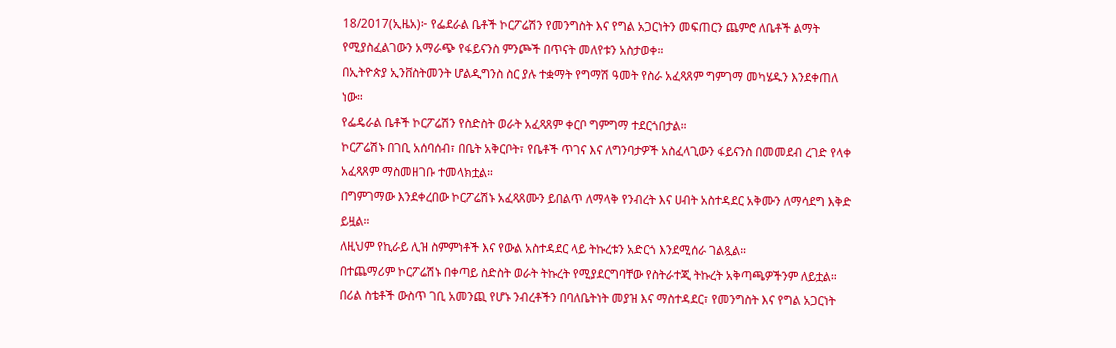18/2017(ኢዜአ)፦ የፌደራል ቤቶች ኮርፖሬሽን የመንግስት እና የግል አጋርነትን መፍጠርን ጨምሮ ለቤቶች ልማት የሚያስፈልገውን አማራጭ የፋይናንስ ምንጮች በጥናት መለየቱን አስታወቀ።
በኢትዮጵያ ኢንቨስትመንት ሆልዲግንስ ስር ያሉ ተቋማት የግማሽ ዓመት የስራ አፈጻጸም ግምገማ መካሄዱን እንደቀጠለ ነው።
የፌዴራል ቤቶች ኮርፖሬሽን የስድስት ወራት አፈጻጸም ቀርቦ ግምግማ ተደርጎበታል።
ኮርፖሬሽኑ በገቢ አሰባሰብ፣ በቤት አቅርቦት፣ የቤቶች ጥገና እና ለግንባታዎች አስፈላጊውን ፋይናንስ በመመደብ ረገድ የላቀ አፈጻጸም ማስመዘገቡ ተመላክቷል።
በግምገማው እንደቀረበው ኮርፖሬሽኑ አፈጻጸሙን ይበልጥ ለማላቅ የንብረት እና ሀብት አስተዳደር አቅሙን ለማሳደግ እቅድ ይዟል።
ለዚህም የኪራይ ሊዝ ስምምነቶች እና የውል አስተዳደር ላይ ትኩረቱን አድርጎ እንደሚሰራ ገልጿል።
በተጨማሪም ኮርፖሬሽኑ በቀጣይ ስድስት ወራት ትኩረት የሚያደርግባቸው የስትራተጂ ትኩረት አቅጣጫዎችንም ለይቷል።
በሪል ስቴቶች ውስጥ ገቢ አመንጪ የሆኑ ንብረቶችን በባለቤትነት መያዝ እና ማስተዳደር፣ የመንግስት እና የግል አጋርነት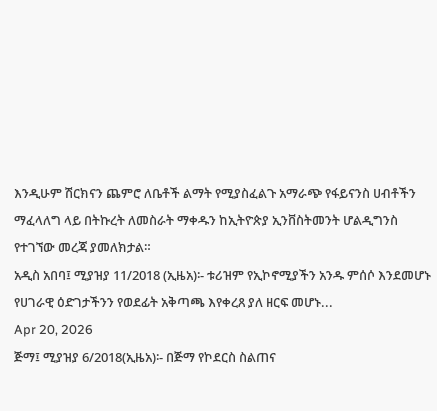እንዲሁም ሽርክናን ጨምሮ ለቤቶች ልማት የሚያስፈልጉ አማራጭ የፋይናንስ ሀብቶችን ማፈላለግ ላይ በትኩረት ለመስራት ማቀዱን ከኢትዮጵያ ኢንቨስትመንት ሆልዲግንስ የተገኘው መረጃ ያመለክታል።
አዲስ አበባ፤ ሚያዝያ 11/2018 (ኢዜአ)፡- ቱሪዝም የኢኮኖሚያችን አንዱ ምሰሶ እንደመሆኑ የሀገራዊ ዕድገታችንን የወደፊት አቅጣጫ እየቀረጸ ያለ ዘርፍ መሆኑ...
Apr 20, 2026
ጅማ፤ ሚያዝያ 6/2018(ኢዜአ)፡- በጅማ የኮደርስ ስልጠና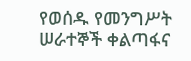የወሰዱ የመንግሥት ሠራተኞች ቀልጣፋና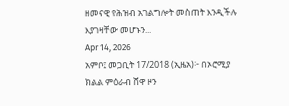ዘመናዊ የሕዝብ አገልግሎት መስጠት እንዲችሉ እያገዛቸው መሆኑን...
Apr 14, 2026
አምቦ፤ መጋቢት 17/2018 (ኢዜአ)፦ በኦሮሚያ ክልል ምዕራብ ሸዋ ዞን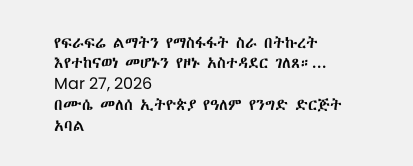የፍራፍሬ ልማትን የማስፋፋት ስራ በትኩረት እየተከናወነ መሆኑን የዞኑ አስተዳደር ገለጸ።...
Mar 27, 2026
በሙሴ መለሰ ኢትዮጵያ የዓለም የንግድ ድርጅት አባል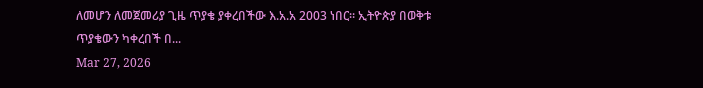ለመሆን ለመጀመሪያ ጊዜ ጥያቄ ያቀረበችው እ.አ.አ 2003 ነበር። ኢትዮጵያ በወቅቱ ጥያቄውን ካቀረበች በ...
Mar 27, 2026